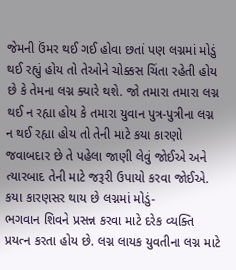જેમની ઉંમર થઈ ગઈ હોવા છતાં પણ લગ્નમાં મોડું થઈ રહ્યું હોય તો તેઓને ચોક્કસ ચિંતા રહેતી હોય છે કે તેમના લગ્ન ક્યારે થશે. જો તમારા તમારા લગ્ન થઈ ન રહ્યા હોય કે તમારા યુવાન પુત્ર-પુત્રીના લગ્ન ન થઈ રહ્યા હોય તો તેની માટે કયા કારણો જવાબદાર છે તે પહેલા જાણી લેવું જોઈએ અને ત્યારબાદ તેની માટે જરૂરી ઉપાયો કરવા જોઈએ.
કયા કારણસર થાય છે લગ્નમાં મોડું-
ભગવાન શિવને પ્રસન્ન કરવા માટે દરેક વ્યક્તિ પ્રયત્ન કરતા હોય છે. લગ્ન લાયક યુવતીના લગ્ન માટે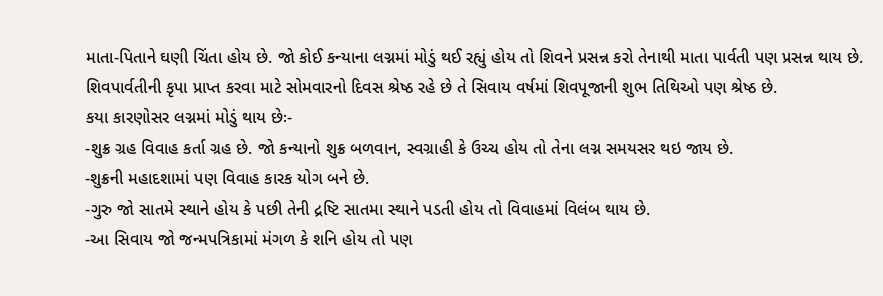માતા-પિતાને ઘણી ચિંતા હોય છે. જો કોઈ કન્યાના લગ્નમાં મોડું થઈ રહ્યું હોય તો શિવને પ્રસન્ન કરો તેનાથી માતા પાર્વતી પણ પ્રસન્ન થાય છે. શિવપાર્વતીની કૃપા પ્રાપ્ત કરવા માટે સોમવારનો દિવસ શ્રેષ્ઠ રહે છે તે સિવાય વર્ષમાં શિવપૂજાની શુભ તિથિઓ પણ શ્રેષ્ઠ છે.
કયા કારણોસર લગ્નમાં મોડું થાય છેઃ-
-શુક્ર ગ્રહ વિવાહ કર્તા ગ્રહ છે. જો કન્યાનો શુક્ર બળવાન, સ્વગ્રાહી કે ઉચ્ચ હોય તો તેના લગ્ન સમયસર થઇ જાય છે.
-શુક્રની મહાદશામાં પણ વિવાહ કારક યોગ બને છે.
-ગુરુ જો સાતમે સ્થાને હોય કે પછી તેની દ્રષ્ટિ સાતમા સ્થાને પડતી હોય તો વિવાહમાં વિલંબ થાય છે.
-આ સિવાય જો જન્મપત્રિકામાં મંગળ કે શનિ હોય તો પણ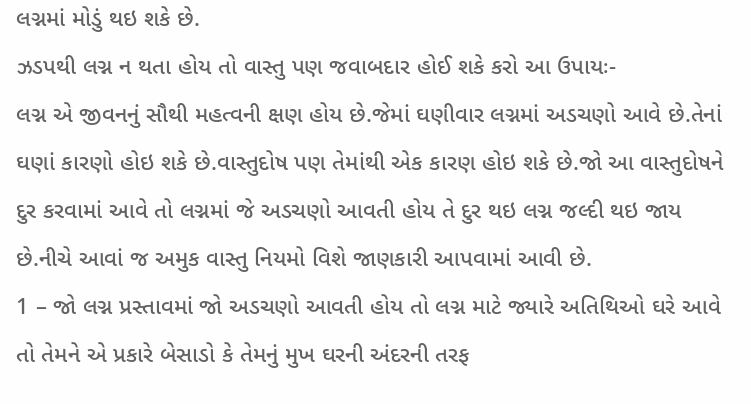લગ્નમાં મોડું થઇ શકે છે.
ઝડપથી લગ્ન ન થતા હોય તો વાસ્તુ પણ જવાબદાર હોઈ શકે કરો આ ઉપાયઃ-
લગ્ન એ જીવનનું સૌથી મહત્વની ક્ષણ હોય છે.જેમાં ઘણીવાર લગ્નમાં અડચણો આવે છે.તેનાં ઘણાં કારણો હોઇ શકે છે.વાસ્તુદોષ પણ તેમાંથી એક કારણ હોઇ શકે છે.જો આ વાસ્તુદોષને દુર કરવામાં આવે તો લગ્નમાં જે અડચણો આવતી હોય તે દુર થઇ લગ્ન જલ્દી થઇ જાય છે.નીચે આવાં જ અમુક વાસ્તુ નિયમો વિશે જાણકારી આપવામાં આવી છે.
1 – જો લગ્ન પ્રસ્તાવમાં જો અડચણો આવતી હોય તો લગ્ન માટે જ્યારે અતિથિઓ ઘરે આવે તો તેમને એ પ્રકારે બેસાડો કે તેમનું મુખ ઘરની અંદરની તરફ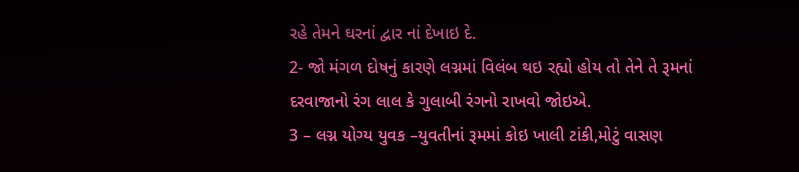રહે તેમને ઘરનાં દ્વાર નાં દેખાઇ દે.
2- જો મંગળ દોષનું કારણે લગ્નમાં વિલંબ થઇ રહ્યો હોય તો તેને તે રૂમનાં દરવાજાનો રંગ લાલ કે ગુલાબી રંગનો રાખવો જોઇએ.
3 – લગ્ન યોગ્ય યુવક –યુવતીનાં રૂમમાં કોઇ ખાલી ટાંકી,મોટું વાસણ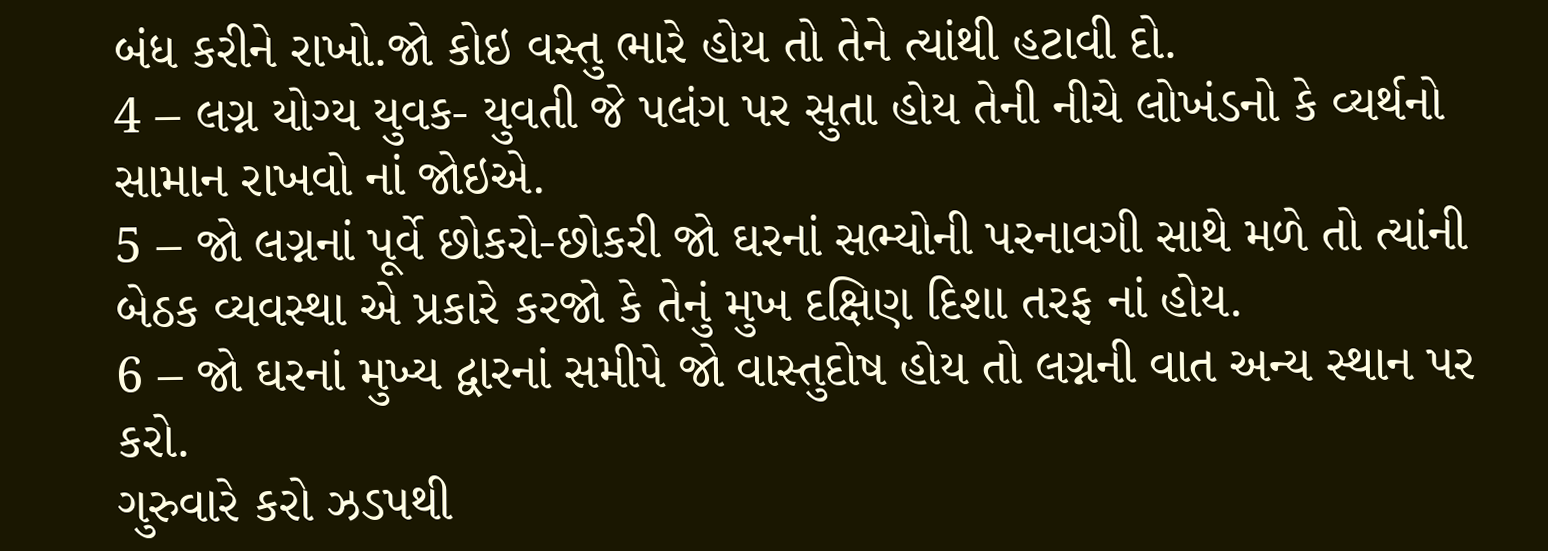બંધ કરીને રાખો.જો કોઇ વસ્તુ ભારે હોય તો તેને ત્યાંથી હટાવી દો.
4 – લગ્ન યોગ્ય યુવક- યુવતી જે પલંગ પર સુતા હોય તેની નીચે લોખંડનો કે વ્યર્થનો સામાન રાખવો નાં જોઇએ.
5 – જો લગ્નનાં પૂર્વે છોકરો-છોકરી જો ઘરનાં સભ્યોની પરનાવગી સાથે મળે તો ત્યાંની બેઠક વ્યવસ્થા એ પ્રકારે કરજો કે તેનું મુખ દક્ષિણ દિશા તરફ નાં હોય.
6 – જો ઘરનાં મુખ્ય દ્વારનાં સમીપે જો વાસ્તુદોષ હોય તો લગ્નની વાત અન્ય સ્થાન પર કરો.
ગુરુવારે કરો ઝડપથી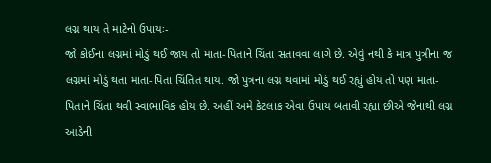લગ્ન થાય તે માટેનો ઉપાયઃ-
જો કોઈના લગ્નમાં મોડું થઈ જાય તો માતા-પિતાને ચિંતા સતાવવા લાગે છે. એવું નથી કે માત્ર પુત્રીના જ લગ્નમાં મોડું થતા માતા-પિતા ચિંતિત થાય. જો પુત્રના લગ્ન થવામાં મોડું થઈ રહ્યું હોય તો પણ માતા-પિતાને ચિંતા થવી સ્વાભાવિક હોય છે. અહીં અમે કેટલાક એવા ઉપાય બતાવી રહ્યા છીએ જેનાથી લગ્ન આડેની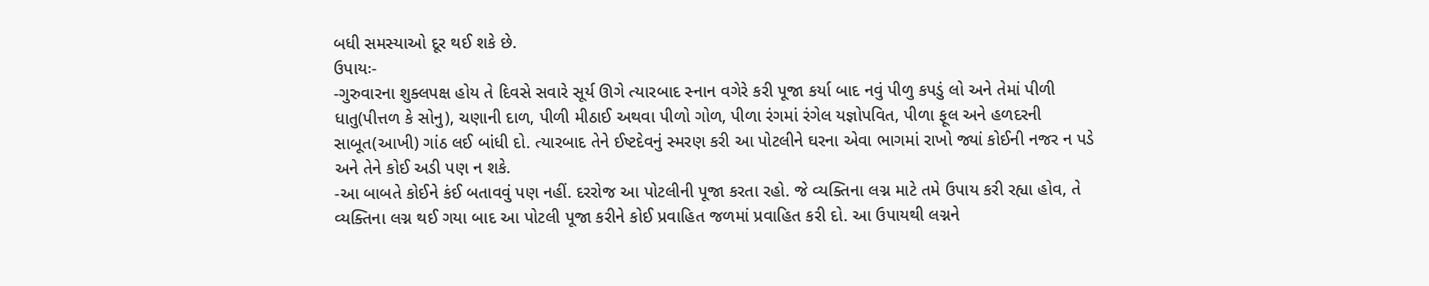બધી સમસ્યાઓ દૂર થઈ શકે છે.
ઉપાયઃ-
-ગુરુવારના શુક્લપક્ષ હોય તે દિવસે સવારે સૂર્ય ઊગે ત્યારબાદ સ્નાન વગેરે કરી પૂજા કર્યા બાદ નવું પીળુ કપડું લો અને તેમાં પીળી ધાતુ(પીત્તળ કે સોનુ), ચણાની દાળ, પીળી મીઠાઈ અથવા પીળો ગોળ, પીળા રંગમાં રંગેલ યજ્ઞોપવિત, પીળા ફૂલ અને હળદરની સાબૂત(આખી) ગાંઠ લઈ બાંધી દો. ત્યારબાદ તેને ઈષ્ટદેવનું સ્મરણ કરી આ પોટલીને ઘરના એવા ભાગમાં રાખો જ્યાં કોઈની નજર ન પડે અને તેને કોઈ અડી પણ ન શકે.
-આ બાબતે કોઈને કંઈ બતાવવું પણ નહીં. દરરોજ આ પોટલીની પૂજા કરતા રહો. જે વ્યક્તિના લગ્ન માટે તમે ઉપાય કરી રહ્યા હોવ, તે વ્યક્તિના લગ્ન થઈ ગયા બાદ આ પોટલી પૂજા કરીને કોઈ પ્રવાહિત જળમાં પ્રવાહિત કરી દો. આ ઉપાયથી લગ્નને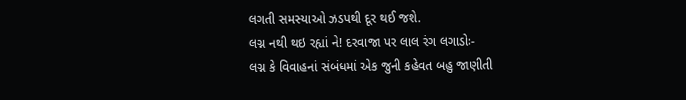લગતી સમસ્યાઓ ઝડપથી દૂર થઈ જશે.
લગ્ન નથી થઇ રહ્યાં ને! દરવાજા પર લાલ રંગ લગાડોઃ-
લગ્ન કે વિવાહનાં સંબંધમાં એક જુની કહેવત બહુ જાણીતી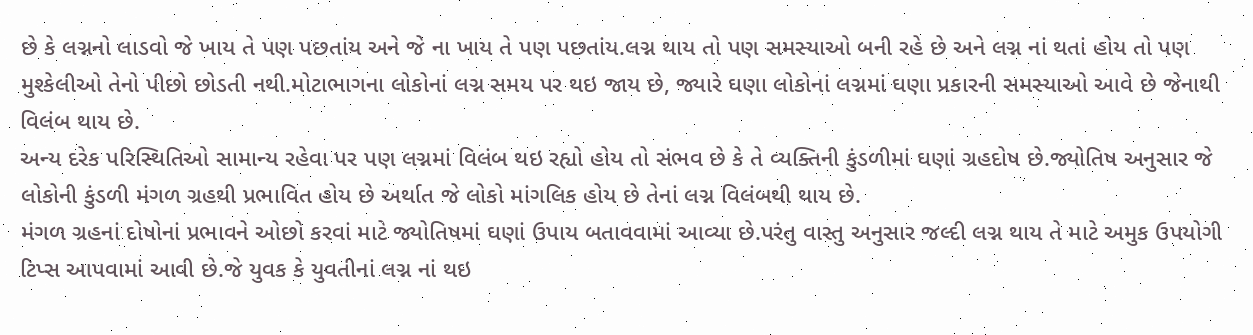છે કે લગ્નનો લાડવો જે ખાય તે પણ પછતાંય અને જે ના ખાય તે પણ પછતાંય.લગ્ન થાય તો પણ સમસ્યાઓ બની રહે છે અને લગ્ન નાં થતાં હોય તો પણ મુશ્કેલીઓ તેનો પીછો છોડતી નથી.મોટાભાગના લોકોનાં લગ્ન સમય પર થઇ જાય છે, જ્યારે ઘણા લોકોનાં લગ્નમાં ઘણા પ્રકારની સમસ્યાઓ આવે છે જેનાથી વિલંબ થાય છે.
અન્ય દરેક પરિસ્થિતિઓ સામાન્ય રહેવા પર પણ લગ્નમાં વિલંબ થઇ રહ્યો હોય તો સંભવ છે કે તે વ્યક્તિની કુંડળીમાં ઘણાં ગ્રહદોષ છે.જ્યોતિષ અનુસાર જે લોકોની કુંડળી મંગળ ગ્રહથી પ્રભાવિત હોય છે અર્થાત જે લોકો માંગલિક હોય છે તેનાં લગ્ન વિલંબથી થાય છે.
મંગળ ગ્રહનાં દોષોનાં પ્રભાવને ઓછો કરવાં માટે જ્યોતિષમાં ઘણાં ઉપાય બતાવવામાં આવ્યા છે.પરંતુ વાસ્તુ અનુસાર જલ્દી લગ્ન થાય તે માટે અમુક ઉપયોગી ટિપ્સ આપવામાં આવી છે.જે યુવક કે યુવતીનાં લગ્ન નાં થઇ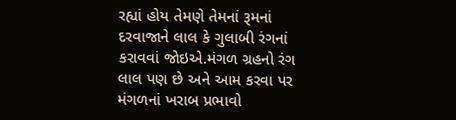રહ્યાં હોય તેમણે તેમનાં રૂમનાં દરવાજાને લાલ કે ગુલાબી રંગનાં કરાવવાં જોઇએ.મંગળ ગ્રહનો રંગ લાલ પણ છે અને આમ કરવા પર મંગળનાં ખરાબ પ્રભાવો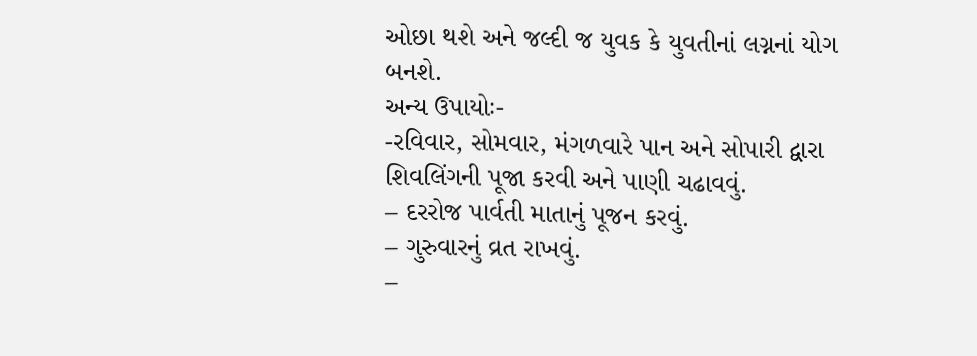ઓછા થશે અને જલ્દી જ યુવક કે યુવતીનાં લગ્નનાં યોગ બનશે.
અન્ય ઉપાયોઃ-
-રવિવાર, સોમવાર, મંગળવારે પાન અને સોપારી દ્વારા શિવલિંગની પૂજા કરવી અને પાણી ચઢાવવું.
– દરરોજ પાર્વતી માતાનું પૂજન કરવું.
– ગુરુવારનું વ્રત રાખવું.
–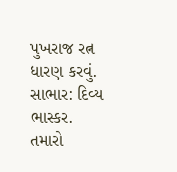પુખરાજ રત્ન ધારણ કરવું.
સાભાર: દિવ્ય ભાસ્કર.
તમારો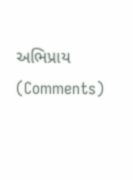અભિપ્રાય (Comments)